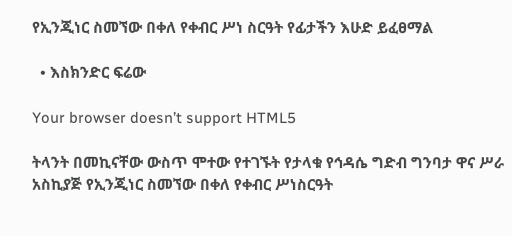የኢንጂነር ስመኘው በቀለ የቀብር ሥነ ስርዓት የፊታችን እሁድ ይፈፀማል

  • እስክንድር ፍሬው

Your browser doesn’t support HTML5

ትላንት በመኪናቸው ውስጥ ሞተው የተገኙት የታላቁ የኅዳሴ ግድብ ግንባታ ዋና ሥራ አስኪያጅ የኢንጂነር ስመኘው በቀለ የቀብር ሥነስርዓት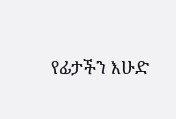የፊታችን እሁድ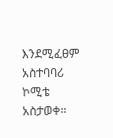እንደሚፈፀም አስተባባሪ ኮሚቴ አስታወቀ።